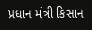પ્રધાન મંત્રી કિસાન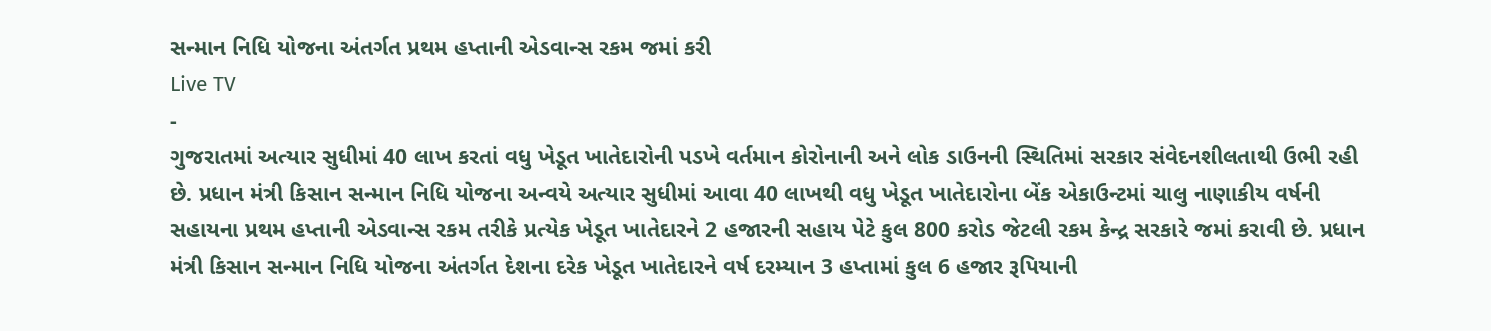સન્માન નિધિ યોજના અંતર્ગત પ્રથમ હપ્તાની એડવાન્સ રકમ જમાં કરી
Live TV
-
ગુજરાતમાં અત્યાર સુધીમાં 40 લાખ કરતાં વધુ ખેડૂત ખાતેદારોની પડખે વર્તમાન કોરોનાની અને લોક ડાઉનની સ્થિતિમાં સરકાર સંવેદનશીલતાથી ઉભી રહી છે. પ્રધાન મંત્રી કિસાન સન્માન નિધિ યોજના અન્વયે અત્યાર સુધીમાં આવા 40 લાખથી વધુ ખેડૂત ખાતેદારોના બેંક એકાઉન્ટમાં ચાલુ નાણાકીય વર્ષની સહાયના પ્રથમ હપ્તાની એડવાન્સ રકમ તરીકે પ્રત્યેક ખેડૂત ખાતેદારને 2 હજારની સહાય પેટે કુલ 800 કરોડ જેટલી રકમ કેન્દ્ર સરકારે જમાં કરાવી છે. પ્રધાન મંત્રી કિસાન સન્માન નિધિ યોજના અંતર્ગત દેશના દરેક ખેડૂત ખાતેદારને વર્ષ દરમ્યાન 3 હપ્તામાં કુલ 6 હજાર રૂપિયાની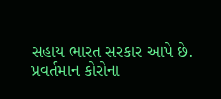સહાય ભારત સરકાર આપે છે. પ્રવર્તમાન કોરોના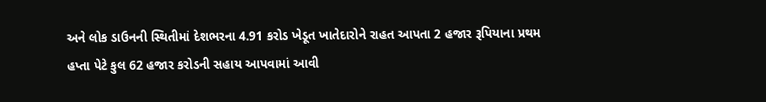અને લોક ડાઉનની સ્થિતીમાં દેશભરના 4.91 કરોડ ખેડૂત ખાતેદારોને રાહત આપતા 2 હજાર રૂપિયાના પ્રથમ હપ્તા પેટે કુલ 62 હજાર કરોડની સહાય આપવામાં આવી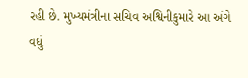રહી છે. મુખ્યમંત્રીના સચિવ અશ્વિનીકુમારે આ અંગે વધું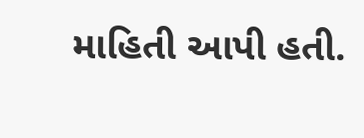માહિતી આપી હતી.